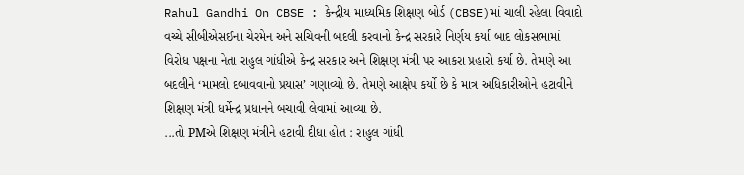Rahul Gandhi On CBSE : કેન્દ્રીય માધ્યમિક શિક્ષણ બોર્ડ (CBSE)માં ચાલી રહેલા વિવાદો વચ્ચે સીબીએસઈના ચેરમેન અને સચિવની બદલી કરવાનો કેન્દ્ર સરકારે નિર્ણય કર્યા બાદ લોકસભામાં વિરોધ પક્ષના નેતા રાહુલ ગાંધીએ કેન્દ્ર સરકાર અને શિક્ષણ મંત્રી પર આકરા પ્રહારો કર્યા છે. તેમણે આ બદલીને ‘મામલો દબાવવાનો પ્રયાસ’ ગણાવ્યો છે. તેમણે આક્ષેપ કર્યો છે કે માત્ર અધિકારીઓને હટાવીને શિક્ષણ મંત્રી ધર્મેન્દ્ર પ્રધાનને બચાવી લેવામાં આવ્યા છે.
...તો PMએ શિક્ષણ મંત્રીને હટાવી દીધા હોત : રાહુલ ગાંધી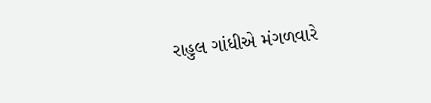રાહુલ ગાંધીએ મંગળવારે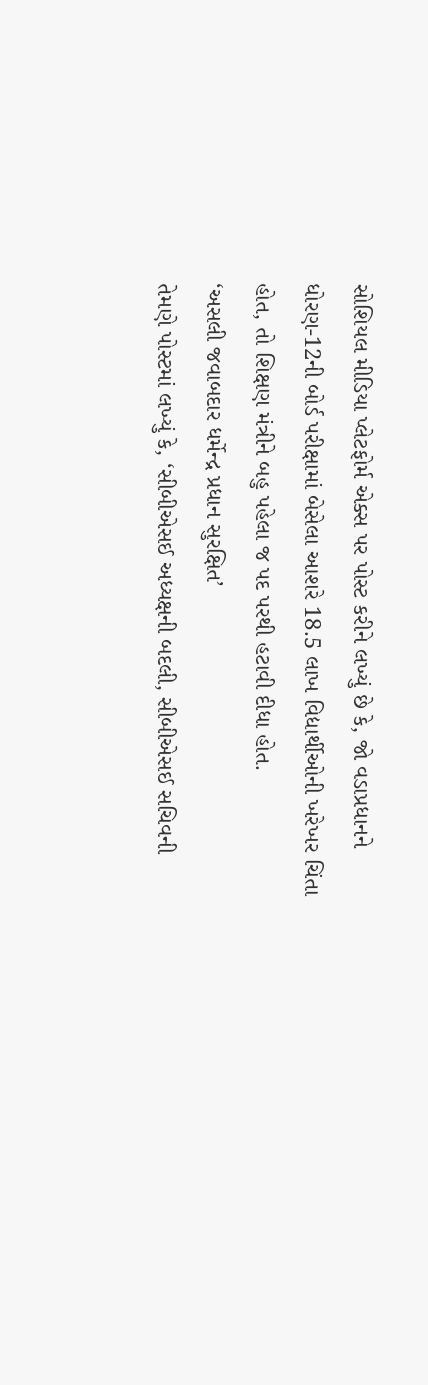સોશિયલ મીડિયા પ્લેટફોર્મ એક્સ પર પોસ્ટ કરીને લખ્યું છે કે, જો વડાપ્રધાનને ધોરણ-12ની બોર્ડ પરીક્ષામાં બેસેલા આશરે 18.5 લાખ વિદ્યાર્થીઓની ખરેખર ચિંતા હોત, તો શિક્ષણ મંત્રીને બહુ પહેલા જ પદ પરથી હટાવી દીધા હોત.
‘અસલી જવાબદાર ધર્મેન્દ્ર પ્રધાન સુરક્ષિત’
તેમણે પોસ્ટમાં લખ્યું કે, ‘સીબીએસઈ અધ્યક્ષની બદલી, સીબીએસઈ સચિવની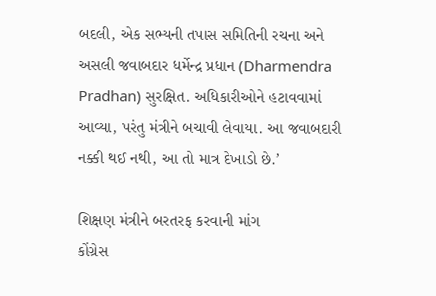બદલી, એક સભ્યની તપાસ સમિતિની રચના અને અસલી જવાબદાર ધર્મેન્દ્ર પ્રધાન (Dharmendra Pradhan) સુરક્ષિત. અધિકારીઓને હટાવવામાં આવ્યા, પરંતુ મંત્રીને બચાવી લેવાયા. આ જવાબદારી નક્કી થઈ નથી, આ તો માત્ર દેખાડો છે.’

શિક્ષણ મંત્રીને બરતરફ કરવાની માંગ
કોંગ્રેસ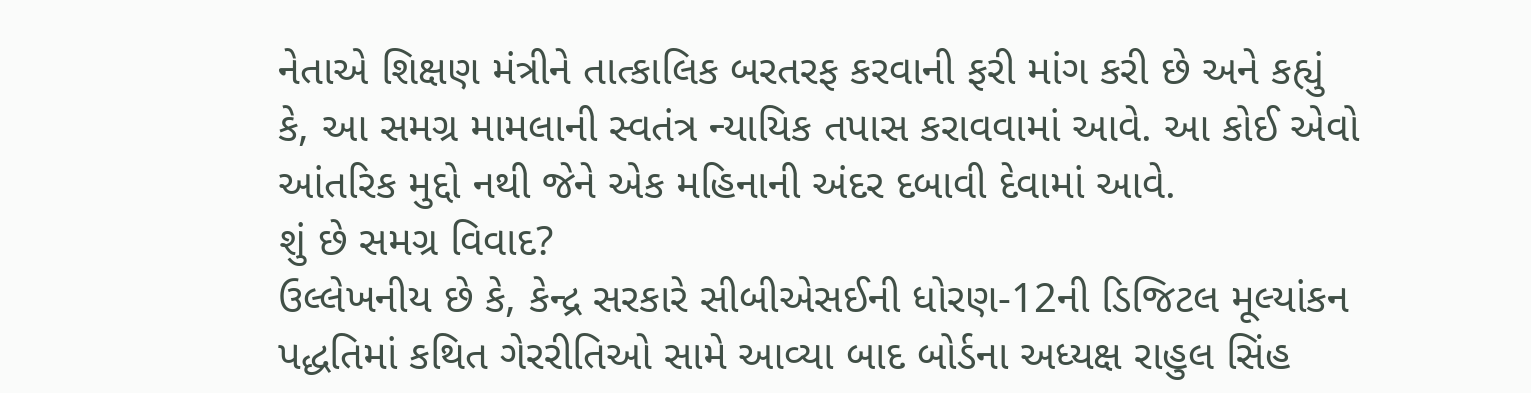નેતાએ શિક્ષણ મંત્રીને તાત્કાલિક બરતરફ કરવાની ફરી માંગ કરી છે અને કહ્યું કે, આ સમગ્ર મામલાની સ્વતંત્ર ન્યાયિક તપાસ કરાવવામાં આવે. આ કોઈ એવો આંતરિક મુદ્દો નથી જેને એક મહિનાની અંદર દબાવી દેવામાં આવે.
શું છે સમગ્ર વિવાદ?
ઉલ્લેખનીય છે કે, કેન્દ્ર સરકારે સીબીએસઈની ધોરણ-12ની ડિજિટલ મૂલ્યાંકન પદ્ધતિમાં કથિત ગેરરીતિઓ સામે આવ્યા બાદ બોર્ડના અધ્યક્ષ રાહુલ સિંહ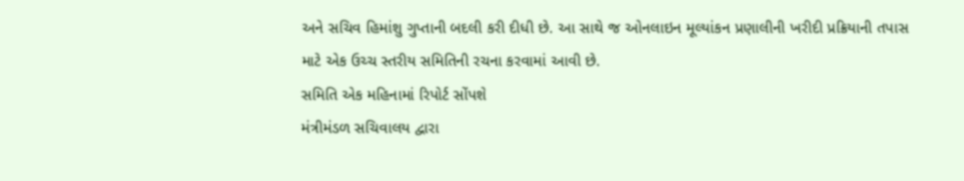અને સચિવ હિમાંશુ ગુપ્તાની બદલી કરી દીધી છે. આ સાથે જ ઓનલાઇન મૂલ્યાંકન પ્રણાલીની ખરીદી પ્રક્રિયાની તપાસ માટે એક ઉચ્ચ સ્તરીય સમિતિની રચના કરવામાં આવી છે.
સમિતિ એક મહિનામાં રિપોર્ટ સોંપશે
મંત્રીમંડળ સચિવાલય દ્વારા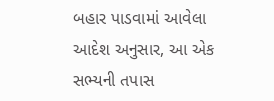બહાર પાડવામાં આવેલા આદેશ અનુસાર, આ એક સભ્યની તપાસ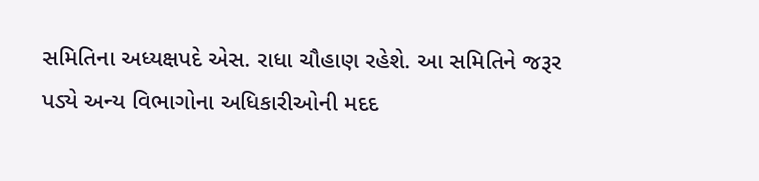સમિતિના અધ્યક્ષપદે એસ. રાધા ચૌહાણ રહેશે. આ સમિતિને જરૂર પડ્યે અન્ય વિભાગોના અધિકારીઓની મદદ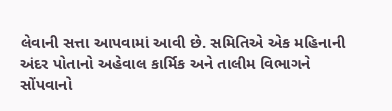લેવાની સત્તા આપવામાં આવી છે. સમિતિએ એક મહિનાની અંદર પોતાનો અહેવાલ કાર્મિક અને તાલીમ વિભાગને સોંપવાનો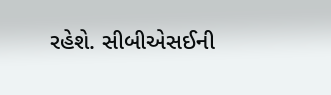રહેશે. સીબીએસઈની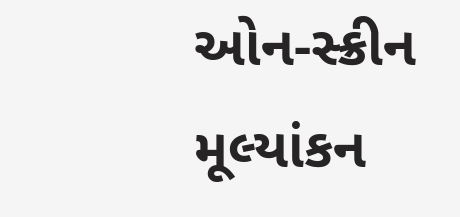ઓન-સ્ક્રીન મૂલ્યાંકન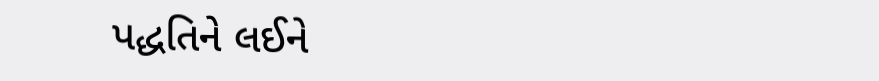પદ્ધતિને લઈને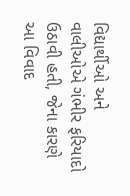વિદ્યાર્થીઓ અને વાલીઓએ ગંભીર ફરિયાદો ઉઠાવી હતી, જેના કારણે આ વિવાદ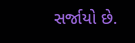સર્જાયો છે.